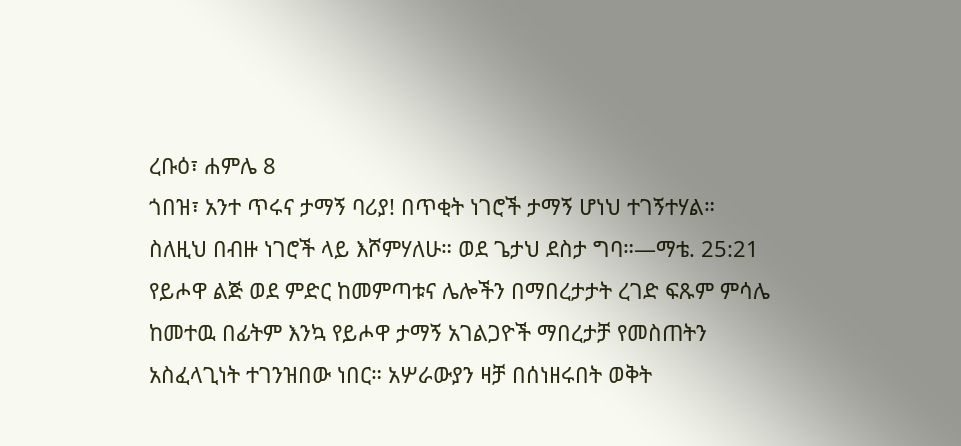ረቡዕ፣ ሐምሌ 8
ጎበዝ፣ አንተ ጥሩና ታማኝ ባሪያ! በጥቂት ነገሮች ታማኝ ሆነህ ተገኝተሃል። ስለዚህ በብዙ ነገሮች ላይ እሾምሃለሁ። ወደ ጌታህ ደስታ ግባ።—ማቴ. 25:21
የይሖዋ ልጅ ወደ ምድር ከመምጣቱና ሌሎችን በማበረታታት ረገድ ፍጹም ምሳሌ ከመተዉ በፊትም እንኳ የይሖዋ ታማኝ አገልጋዮች ማበረታቻ የመስጠትን አስፈላጊነት ተገንዝበው ነበር። አሦራውያን ዛቻ በሰነዘሩበት ወቅት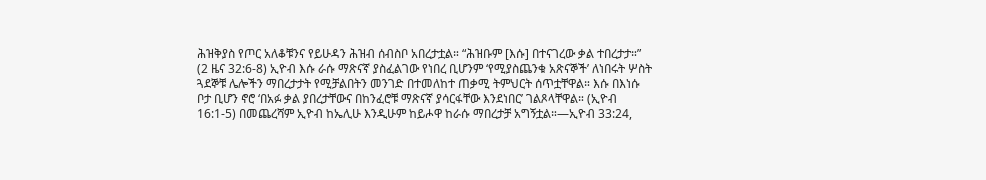ሕዝቅያስ የጦር አለቆቹንና የይሁዳን ሕዝብ ሰብስቦ አበረታቷል። “ሕዝቡም [እሱ] በተናገረው ቃል ተበረታታ።” (2 ዜና 32:6-8) ኢዮብ እሱ ራሱ ማጽናኛ ያስፈልገው የነበረ ቢሆንም ‘የሚያስጨንቁ አጽናኞች’ ለነበሩት ሦስት ጓደኞቹ ሌሎችን ማበረታታት የሚቻልበትን መንገድ በተመለከተ ጠቃሚ ትምህርት ሰጥቷቸዋል። እሱ በእነሱ ቦታ ቢሆን ኖሮ ‘በአፉ ቃል ያበረታቸውና በከንፈሮቹ ማጽናኛ ያሳርፋቸው እንደነበር’ ገልጾላቸዋል። (ኢዮብ 16:1-5) በመጨረሻም ኢዮብ ከኤሊሁ እንዲሁም ከይሖዋ ከራሱ ማበረታቻ አግኝቷል።—ኢዮብ 33:24,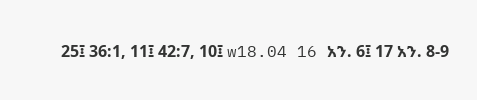25፤ 36:1, 11፤ 42:7, 10፤ w18.04 16 አን. 6፤ 17 አን. 8-9